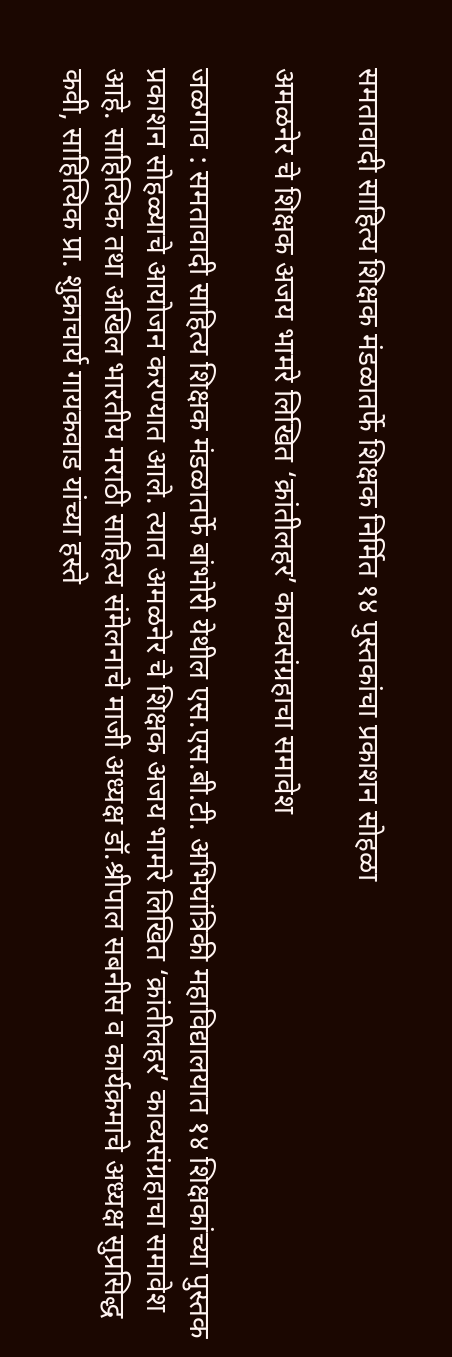समतावादी साहित्य शिक्षक मंडळातर्फे शिक्षक निर्मित १४ पुस्तकांचा प्रकाशन सोहळा

अमळनेर चे शिक्षक अजय भामरे लिखित ‘क्रांतीलहर’ काव्यसंग्रहाचा समावेश

जळगाव : समतावादी साहित्य शिक्षक मंडळातर्फे बांभोरी येथील एस.एस.बी.टी. अभियांत्रिकी महाविद्यालयात १४ शिक्षकांच्या पुस्तक प्रकाशन सोहळ्याचे आयोजन करण्यात आले. त्यात अमळनेर चे शिक्षक अजय भामरे लिखित ‘क्रांतीलहर’ काव्यसंग्रहाचा समावेश आहे. साहित्यिक तथा अखिल भारतीय मराठी साहित्य संमेलनाचे माजी अध्यक्ष डॉ.श्रीपाल सबनीस व कार्यक्रमाचे अध्यक्ष सुप्रसिद्ध कवी, साहित्यिक प्रा. शुक्राचार्य गायकवाड यांच्या हस्ते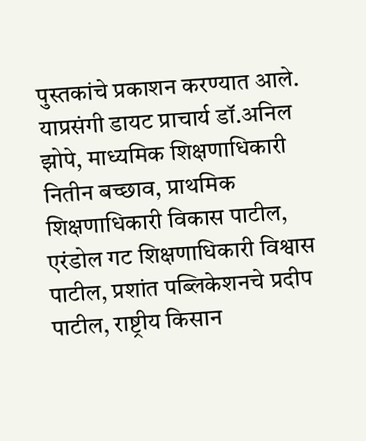पुस्तकांचे प्रकाशन करण्यात आले. याप्रसंगी डायट प्राचार्य डॉ.अनिल झोपे, माध्यमिक शिक्षणाधिकारी नितीन बच्छाव, प्राथमिक शिक्षणाधिकारी विकास पाटील, एरंडोल गट शिक्षणाधिकारी विश्वास पाटील, प्रशांत पब्लिकेशनचे प्रदीप पाटील, राष्ट्रीय किसान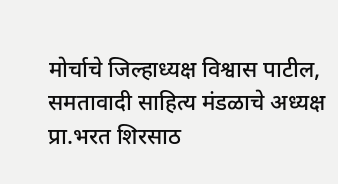मोर्चाचे जिल्हाध्यक्ष विश्वास पाटील, समतावादी साहित्य मंडळाचे अध्यक्ष प्रा.भरत शिरसाठ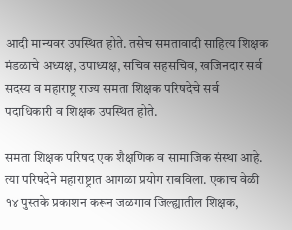आदी मान्यवर उपस्थित होते. तसेच समतावादी साहित्य शिक्षक मंडळाचे अध्यक्ष, उपाध्यक्ष, सचिव सहसचिव, खजिनदार सर्व सदस्य व महाराष्ट्र राज्य समता शिक्षक परिषदेचे सर्व पदाधिकारी व शिक्षक उपस्थित होते.

समता शिक्षक परिषद एक शैक्षणिक व सामाजिक संस्था आहे. त्या परिषदेने महाराष्ट्रात आगळा प्रयोग राबविला. एकाच वेळी १४ पुस्तके प्रकाशन करून जळगाव जिल्ह्यातील शिक्षक,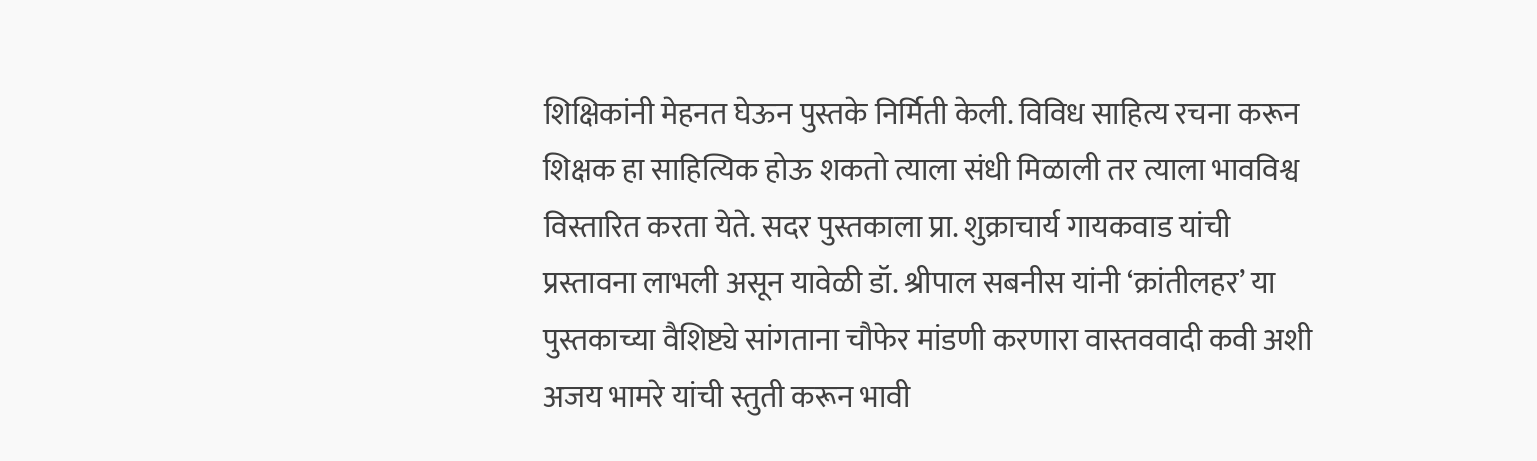शिक्षिकांनी मेहनत घेऊन पुस्तके निर्मिती केली. विविध साहित्य रचना करून शिक्षक हा साहित्यिक होऊ शकतो त्याला संधी मिळाली तर त्याला भावविश्व विस्तारित करता येते. सदर पुस्तकाला प्रा. शुक्राचार्य गायकवाड यांची प्रस्तावना लाभली असून यावेळी डॉ. श्रीपाल सबनीस यांनी ‘क्रांतीलहर’ या पुस्तकाच्या वैशिष्ट्ये सांगताना चौफेर मांडणी करणारा वास्तववादी कवी अशी अजय भामरे यांची स्तुती करून भावी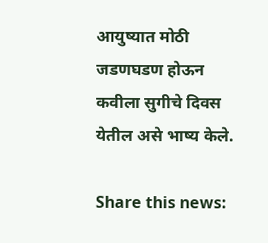आयुष्यात मोठी जडणघडण होऊन कवीला सुगीचे दिवस येतील असे भाष्य केले.

Share this news: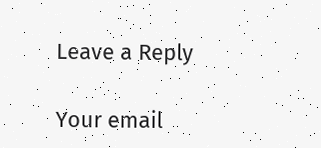Leave a Reply

Your email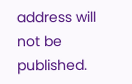address will not be published.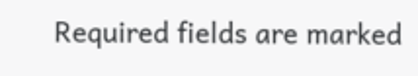Required fields are marked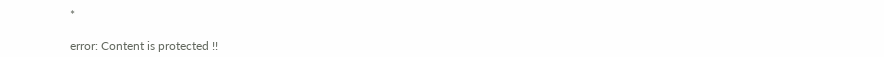*

error: Content is protected !!